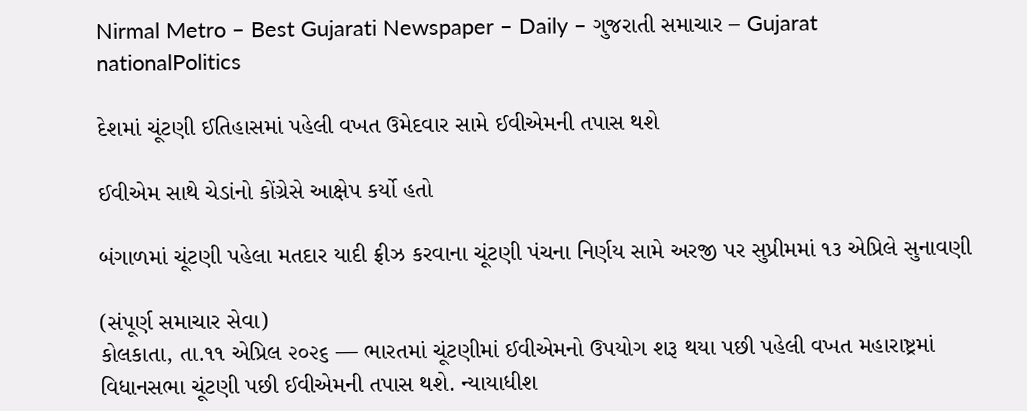Nirmal Metro – Best Gujarati Newspaper – Daily – ગુજરાતી સમાચાર – Gujarat
nationalPolitics

દેશમાં ચૂંટણી ઈતિહાસમાં પહેલી વખત ઉમેદવાર સામે ઈવીએમની તપાસ થશે

ઈવીએમ સાથે ચેડાંનો કોંગ્રેસે આક્ષેપ કર્યો હતો

બંગાળમાં ચૂંટણી પહેલા મતદાર યાદી ફ્રીઝ કરવાના ચૂંટણી પંચના નિર્ણય સામે અરજી પર સુપ્રીમમાં ૧૩ એપ્રિલે સુનાવણી

(સંપૂર્ણ સમાચાર સેવા)
કોલકાતા, તા.૧૧ એપ્રિલ ૨૦૨૬ — ભારતમાં ચૂંટણીમાં ઈવીએમનો ઉપયોગ શરૂ થયા પછી પહેલી વખત મહારાષ્ટ્રમાં વિધાનસભા ચૂંટણી પછી ઈવીએમની તપાસ થશે. ન્યાયાધીશ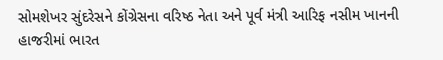સોમશેખર સુંદરેસને કોંગ્રેસના વરિષ્ઠ નેતા અને પૂર્વ મંત્રી આરિફ નસીમ ખાનની હાજરીમાં ભારત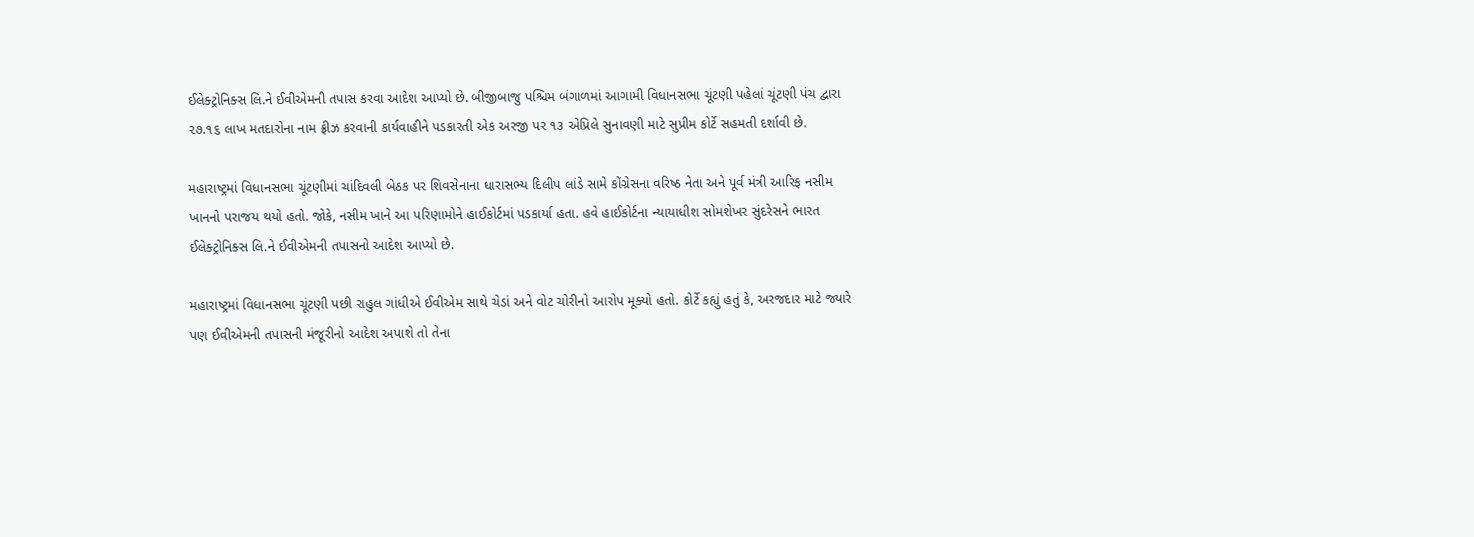ઈલેક્ટ્રોનિક્સ લિ.ને ઈવીએમની તપાસ કરવા આદેશ આપ્યો છે. બીજીબાજુ પશ્ચિમ બંગાળમાં આગામી વિધાનસભા ચૂંટણી પહેલાં ચૂંટણી પંચ દ્વારા ૨૭.૧૬ લાખ મતદારોના નામ ફ્રીઝ કરવાની કાર્યવાહીને પડકારતી એક અરજી પર ૧૩ એપ્રિલે સુનાવણી માટે સુપ્રીમ કોર્ટે સહમતી દર્શાવી છે.

મહારાષ્ટ્રમાં વિધાનસભા ચૂંટણીમાં ચાંદિવલી બેઠક પર શિવસેનાના ધારાસભ્ય દિલીપ લાંડે સામે કોંગ્રેસના વરિષ્ઠ નેતા અને પૂર્વ મંત્રી આરિફ નસીમ ખાનનો પરાજય થયો હતો. જોકે, નસીમ ખાને આ પરિણામોને હાઈકોર્ટમાં પડકાર્યા હતા. હવે હાઈકોર્ટના ન્યાયાધીશ સોમશેખર સુંદરેસને ભારત ઈલેક્ટ્રોનિક્સ લિ.ને ઈવીએમની તપાસનો આદેશ આપ્યો છે.

મહારાષ્ટ્રમાં વિધાનસભા ચૂંટણી પછી રાહુલ ગાંધીએ ઈવીએમ સાથે ચેડાં અને વોટ ચોરીનો આરોપ મૂક્યો હતો. કોર્ટે કહ્યું હતું કે, અરજદાર માટે જ્યારે પણ ઈવીએમની તપાસની મંજૂરીનો આદેશ અપાશે તો તેના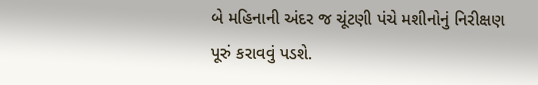બે મહિનાની અંદર જ ચૂંટણી પંચે મશીનોનું નિરીક્ષણ પૂરું કરાવવું પડશે.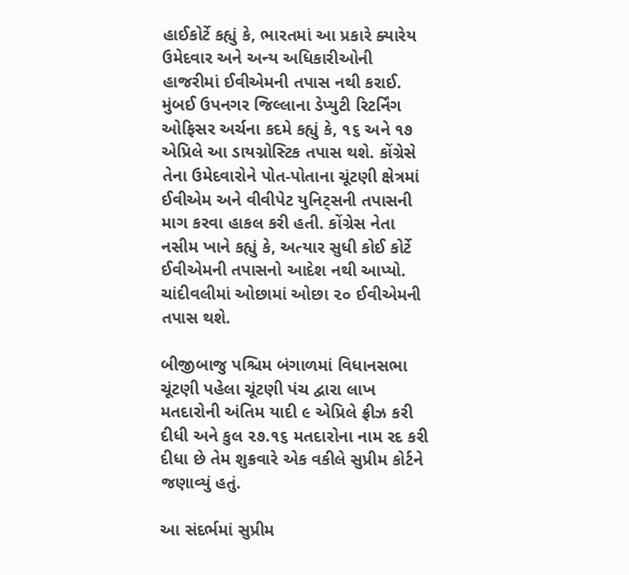હાઈકોર્ટે કહ્યું કે, ભારતમાં આ પ્રકારે ક્યારેય ઉમેદવાર અને અન્ય અધિકારીઓની હાજરીમાં ઈવીએમની તપાસ નથી કરાઈ.
મુંબઈ ઉપનગર જિલ્લાના ડેપ્યુટી રિટર્નિંગ ઓફિસર અર્ચના કદમે કહ્યું કે, ૧૬ અને ૧૭ એપ્રિલે આ ડાયગ્નોસ્ટિક તપાસ થશે. કોંગ્રેસે તેના ઉમેદવારોને પોત-પોતાના ચૂંટણી ક્ષેત્રમાં ઈવીએમ અને વીવીપેટ યુનિટ્‌સની તપાસની માગ કરવા હાકલ કરી હતી. કોંગ્રેસ નેતા નસીમ ખાને કહ્યું કે, અત્યાર સુધી કોઈ કોર્ટે ઈવીએમની તપાસનો આદેશ નથી આપ્યો. ચાંદીવલીમાં ઓછામાં ઓછા ૨૦ ઈવીએમની તપાસ થશે.

બીજીબાજુ પશ્ચિમ બંગાળમાં વિધાનસભા ચૂંટણી પહેલા ચૂંટણી પંચ દ્વારા લાખ મતદારોની અંતિમ યાદી ૯ એપ્રિલે ફ્રીઝ કરી દીધી અને કુલ ૨૭.૧૬ મતદારોના નામ રદ કરી દીધા છે તેમ શુક્રવારે એક વકીલે સુપ્રીમ કોર્ટને જણાવ્યું હતું.

આ સંદર્ભમાં સુપ્રીમ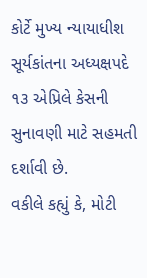કોર્ટે મુખ્ય ન્યાયાધીશ સૂર્યકાંતના અધ્યક્ષપદે ૧૩ એપ્રિલે કેસની સુનાવણી માટે સહમતી દર્શાવી છે.
વકીલે કહ્યું કે, મોટી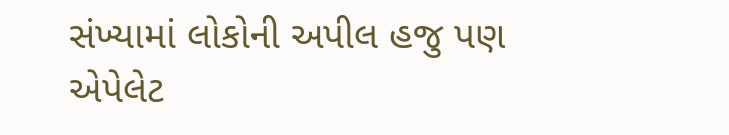સંખ્યામાં લોકોની અપીલ હજુ પણ એપેલેટ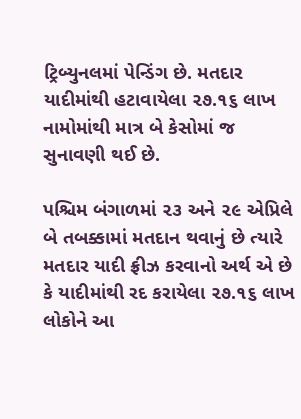ટ્રિબ્યુનલમાં પેન્ડિંગ છે. મતદાર યાદીમાંથી હટાવાયેલા ૨૭.૧૬ લાખ નામોમાંથી માત્ર બે કેસોમાં જ સુનાવણી થઈ છે.

પશ્ચિમ બંગાળમાં ૨૩ અને ૨૯ એપ્રિલે બે તબક્કામાં મતદાન થવાનું છે ત્યારે મતદાર યાદી ફ્રીઝ કરવાનો અર્થ એ છે કે યાદીમાંથી રદ કરાયેલા ૨૭.૧૬ લાખ લોકોને આ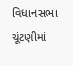વિધાનસભા ચૂંટણીમાં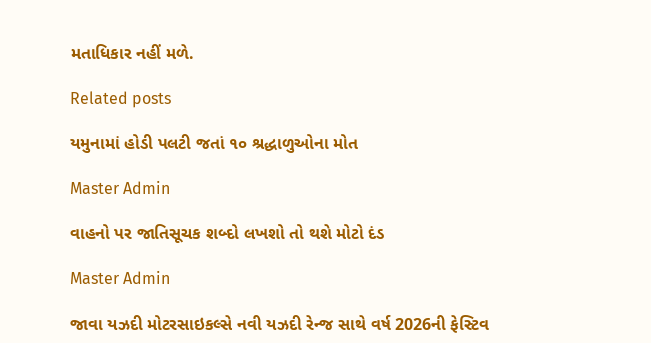મતાધિકાર નહીં મળે.

Related posts

યમુનામાં હોડી પલટી જતાં ૧૦ શ્રદ્ધાળુઓના મોત

Master Admin

વાહનો પર જાતિસૂચક શબ્દો લખશો તો થશે મોટો દંડ

Master Admin

જાવા યઝદી મોટરસાઇકલ્સે નવી યઝદી રેન્જ સાથે વર્ષ 2026ની ફેસ્ટિવ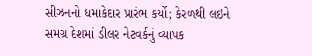સીઝનનો ધમાકેદાર પ્રારંભ કર્યો; કેરળથી લઇને સમગ્ર દેશમાં ડીલર નેટવર્કનું વ્યાપક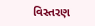વિસ્તરણ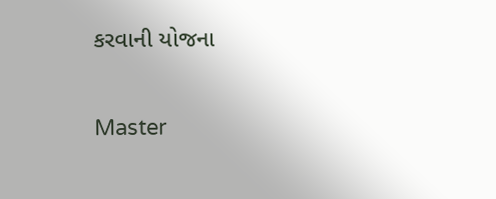કરવાની યોજના

Master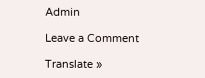Admin

Leave a Comment

Translate »